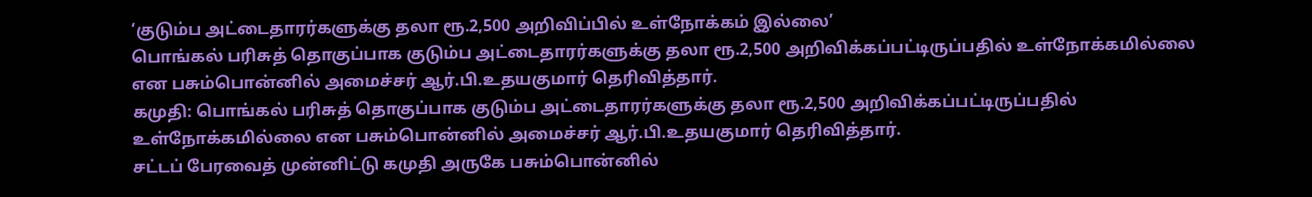‘குடும்ப அட்டைதாரர்களுக்கு தலா ரூ.2,500 அறிவிப்பில் உள்நோக்கம் இல்லை’
பொங்கல் பரிசுத் தொகுப்பாக குடும்ப அட்டைதாரர்களுக்கு தலா ரூ.2,500 அறிவிக்கப்பட்டிருப்பதில் உள்நோக்கமில்லை என பசும்பொன்னில் அமைச்சர் ஆர்.பி.உதயகுமார் தெரிவித்தார்.
கமுதி: பொங்கல் பரிசுத் தொகுப்பாக குடும்ப அட்டைதாரர்களுக்கு தலா ரூ.2,500 அறிவிக்கப்பட்டிருப்பதில் உள்நோக்கமில்லை என பசும்பொன்னில் அமைச்சர் ஆர்.பி.உதயகுமார் தெரிவித்தார்.
சட்டப் பேரவைத் முன்னிட்டு கமுதி அருகே பசும்பொன்னில்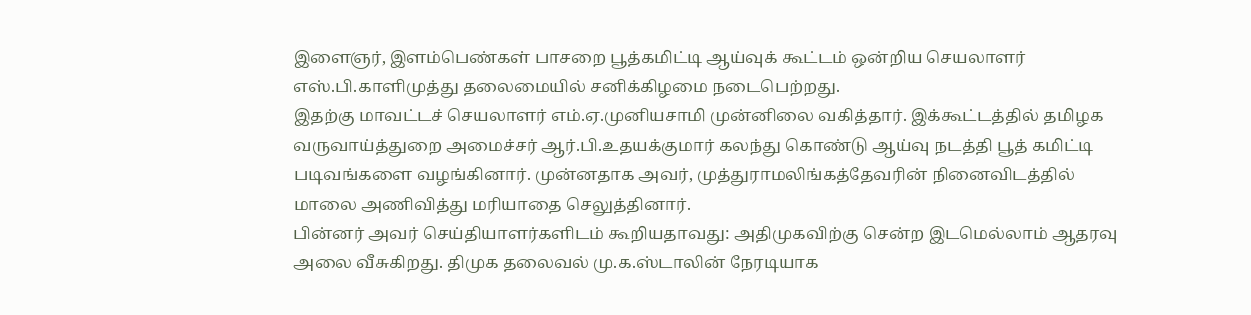இளைஞர், இளம்பெண்கள் பாசறை பூத்கமிட்டி ஆய்வுக் கூட்டம் ஒன்றிய செயலாளர் எஸ்.பி.காளிமுத்து தலைமையில் சனிக்கிழமை நடைபெற்றது.
இதற்கு மாவட்டச் செயலாளர் எம்.ஏ.முனியசாமி முன்னிலை வகித்தார். இக்கூட்டத்தில் தமிழக வருவாய்த்துறை அமைச்சர் ஆர்.பி.உதயக்குமார் கலந்து கொண்டு ஆய்வு நடத்தி பூத் கமிட்டி படிவங்களை வழங்கினார். முன்னதாக அவர், முத்துராமலிங்கத்தேவரின் நினைவிடத்தில் மாலை அணிவித்து மரியாதை செலுத்தினார்.
பின்னர் அவர் செய்தியாளர்களிடம் கூறியதாவது: அதிமுகவிற்கு சென்ற இடமெல்லாம் ஆதரவு அலை வீசுகிறது. திமுக தலைவல் மு.க.ஸ்டாலின் நேரடியாக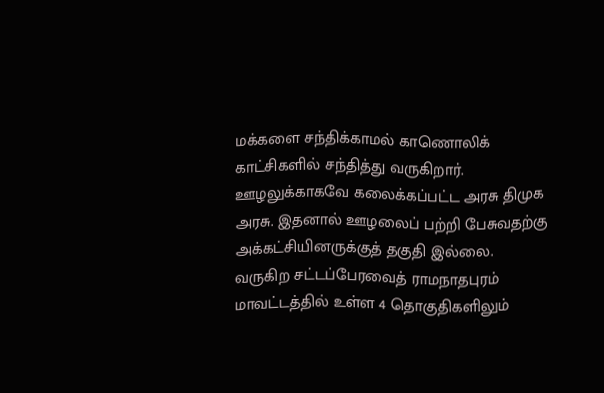மக்களை சந்திக்காமல் காணொலிக் காட்சிகளில் சந்தித்து வருகிறார். ஊழலுக்காகவே கலைக்கப்பட்ட அரசு திமுக அரசு. இதனால் ஊழலைப் பற்றி பேசுவதற்கு அக்கட்சியினருக்குத் தகுதி இல்லை.
வருகிற சட்டப்பேரவைத் ராமநாதபுரம் மாவட்டத்தில் உள்ள 4 தொகுதிகளிலும்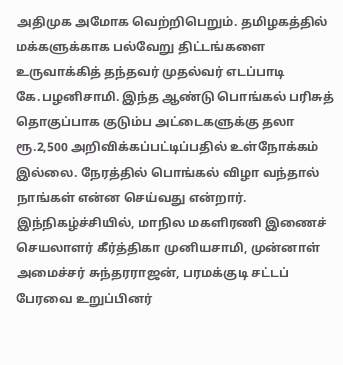அதிமுக அமோக வெற்றிபெறும். தமிழகத்தில் மக்களுக்காக பல்வேறு திட்டங்களை உருவாக்கித் தந்தவர் முதல்வர் எடப்பாடி கே.பழனிசாமி. இந்த ஆண்டு பொங்கல் பரிசுத் தொகுப்பாக குடும்ப அட்டைகளுக்கு தலா ரூ.2,500 அறிவிக்கப்பட்டிப்பதில் உள்நோக்கம் இல்லை. நேரத்தில் பொங்கல் விழா வந்தால் நாங்கள் என்ன செய்வது என்றார்.
இந்நிகழ்ச்சியில், மாநில மகளிரணி இணைச் செயலாளர் கீர்த்திகா முனியசாமி, முன்னாள் அமைச்சர் சுந்தரராஜன், பரமக்குடி சட்டப் பேரவை உறுப்பினர்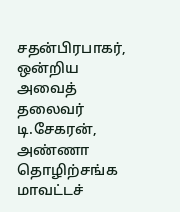சதன்பிரபாகர், ஒன்றிய அவைத் தலைவர் டி.சேகரன், அண்ணா தொழிற்சங்க மாவட்டச்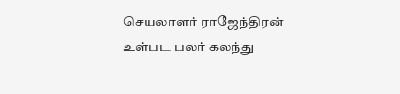செயலாளர் ராஜேந்திரன் உள்பட பலர் கலந்து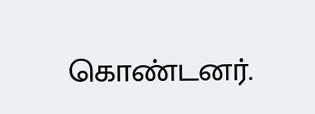கொண்டனர்.